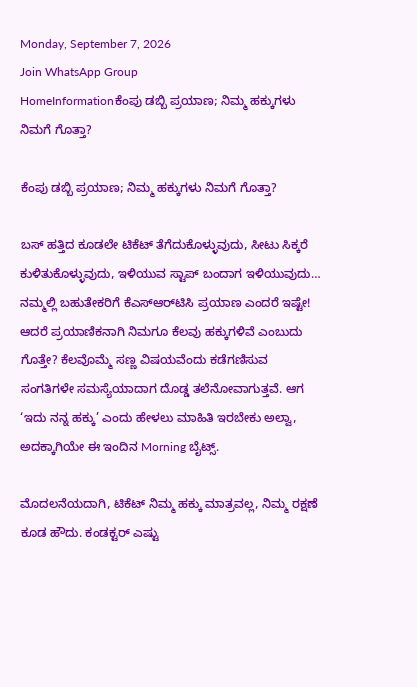Monday, September 7, 2026
Join WhatsApp Group
HomeInformationಕೆಂಪು ಡಬ್ಬಿ ಪ್ರಯಾಣ; ನಿಮ್ಮ ಹಕ್ಕುಗಳು ನಿಮಗೆ ಗೊತ್ತಾ?

ಕೆಂಪು ಡಬ್ಬಿ ಪ್ರಯಾಣ; ನಿಮ್ಮ ಹಕ್ಕುಗಳು ನಿಮಗೆ ಗೊತ್ತಾ?

ಬಸ್ ಹತ್ತಿದ ಕೂಡಲೇ ಟಿಕೆಟ್ ತೆಗೆದುಕೊಳ್ಳುವುದು, ಸೀಟು ಸಿಕ್ಕರೆ ಕುಳಿತುಕೊಳ್ಳುವುದು, ಇಳಿಯುವ ಸ್ಟಾಪ್ ಬಂದಾಗ ಇಳಿಯುವುದು… ನಮ್ಮಲ್ಲಿ ಬಹುತೇಕರಿಗೆ ಕೆಎಸ್‌ಆರ್‌ಟಿಸಿ ಪ್ರಯಾಣ ಎಂದರೆ ಇಷ್ಟೇ! ಆದರೆ ಪ್ರಯಾಣಿಕನಾಗಿ ನಿಮಗೂ ಕೆಲವು ಹಕ್ಕುಗಳಿವೆ ಎಂಬುದು ಗೊತ್ತೇ? ಕೆಲವೊಮ್ಮೆ ಸಣ್ಣ ವಿಷಯವೆಂದು ಕಡೆಗಣಿಸುವ ಸಂಗತಿಗಳೇ ಸಮಸ್ಯೆಯಾದಾಗ ದೊಡ್ಡ ತಲೆನೋವಾಗುತ್ತವೆ. ಆಗ ‘ಇದು ನನ್ನ ಹಕ್ಕು’ ಎಂದು ಹೇಳಲು ಮಾಹಿತಿ ಇರಬೇಕು ಅಲ್ವಾ, ಅದಕ್ಕಾಗಿಯೇ ಈ ಇಂದಿನ Morning ಬೈಟ್ಸ್.

ಮೊದಲನೆಯದಾಗಿ, ಟಿಕೆಟ್ ನಿಮ್ಮ ಹಕ್ಕು ಮಾತ್ರವಲ್ಲ, ನಿಮ್ಮ ರಕ್ಷಣೆ ಕೂಡ ಹೌದು. ಕಂಡಕ್ಟರ್ ಎಷ್ಟು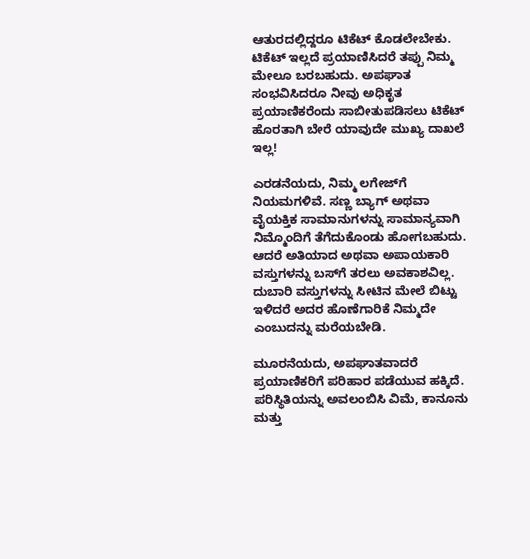ಆತುರದಲ್ಲಿದ್ದರೂ ಟಿಕೆಟ್ ಕೊಡಲೇಬೇಕು. ಟಿಕೆಟ್ ಇಲ್ಲದೆ ಪ್ರಯಾಣಿಸಿದರೆ ತಪ್ಪು ನಿಮ್ಮ ಮೇಲೂ ಬರಬಹುದು. ಅಪಘಾತ ಸಂಭವಿಸಿದರೂ ನೀವು ಅಧಿಕೃತ ಪ್ರಯಾಣಿಕರೆಂದು ಸಾಬೀತುಪಡಿಸಲು ಟಿಕೆಟ್ ಹೊರತಾಗಿ ಬೇರೆ ಯಾವುದೇ ಮುಖ್ಯ ದಾಖಲೆ ಇಲ್ಲ!

ಎರಡನೆಯದು, ನಿಮ್ಮ ಲಗೇಜ್‌ಗೆ ನಿಯಮಗಳಿವೆ. ಸಣ್ಣ ಬ್ಯಾಗ್ ಅಥವಾ ವೈಯಕ್ತಿಕ ಸಾಮಾನುಗಳನ್ನು ಸಾಮಾನ್ಯವಾಗಿ ನಿಮ್ಮೊಂದಿಗೆ ತೆಗೆದುಕೊಂಡು ಹೋಗಬಹುದು. ಆದರೆ ಅತಿಯಾದ ಅಥವಾ ಅಪಾಯಕಾರಿ ವಸ್ತುಗಳನ್ನು ಬಸ್‌ಗೆ ತರಲು ಅವಕಾಶವಿಲ್ಲ. ದುಬಾರಿ ವಸ್ತುಗಳನ್ನು ಸೀಟಿನ ಮೇಲೆ ಬಿಟ್ಟು ಇಳಿದರೆ ಅದರ ಹೊಣೆಗಾರಿಕೆ ನಿಮ್ಮದೇ ಎಂಬುದನ್ನು ಮರೆಯಬೇಡಿ.

ಮೂರನೆಯದು, ಅಪಘಾತವಾದರೆ ಪ್ರಯಾಣಿಕರಿಗೆ ಪರಿಹಾರ ಪಡೆಯುವ ಹಕ್ಕಿದೆ. ಪರಿಸ್ಥಿತಿಯನ್ನು ಅವಲಂಬಿಸಿ ವಿಮೆ, ಕಾನೂನು ಮತ್ತು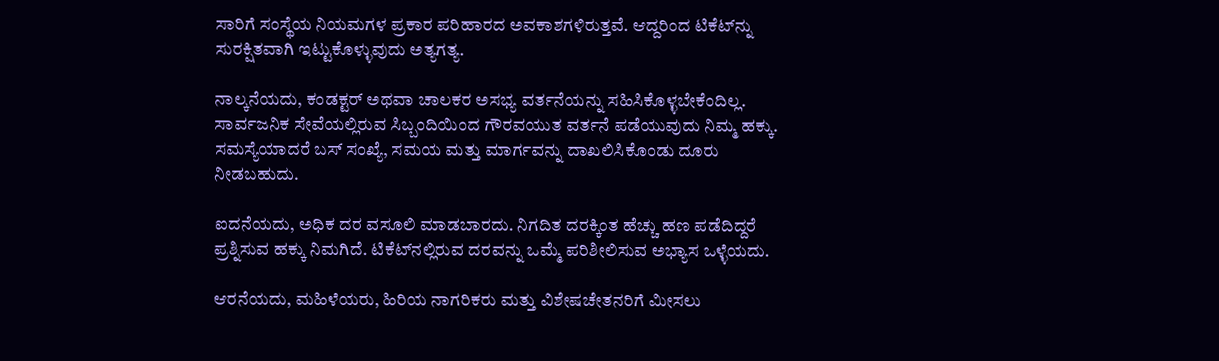ಸಾರಿಗೆ ಸಂಸ್ಥೆಯ ನಿಯಮಗಳ ಪ್ರಕಾರ ಪರಿಹಾರದ ಅವಕಾಶಗಳಿರುತ್ತವೆ. ಆದ್ದರಿಂದ ಟಿಕೆಟ್‌ನ್ನು ಸುರಕ್ಷಿತವಾಗಿ ಇಟ್ಟುಕೊಳ್ಳುವುದು ಅತ್ಯಗತ್ಯ.

ನಾಲ್ಕನೆಯದು, ಕಂಡಕ್ಟರ್ ಅಥವಾ ಚಾಲಕರ ಅಸಭ್ಯ ವರ್ತನೆಯನ್ನು ಸಹಿಸಿಕೊಳ್ಳಬೇಕೆಂದಿಲ್ಲ. ಸಾರ್ವಜನಿಕ ಸೇವೆಯಲ್ಲಿರುವ ಸಿಬ್ಬಂದಿಯಿಂದ ಗೌರವಯುತ ವರ್ತನೆ ಪಡೆಯುವುದು ನಿಮ್ಮ ಹಕ್ಕು. ಸಮಸ್ಯೆಯಾದರೆ ಬಸ್ ಸಂಖ್ಯೆ, ಸಮಯ ಮತ್ತು ಮಾರ್ಗವನ್ನು ದಾಖಲಿಸಿಕೊಂಡು ದೂರು ನೀಡಬಹುದು.

ಐದನೆಯದು, ಅಧಿಕ ದರ ವಸೂಲಿ ಮಾಡಬಾರದು. ನಿಗದಿತ ದರಕ್ಕಿಂತ ಹೆಚ್ಚು ಹಣ ಪಡೆದಿದ್ದರೆ ಪ್ರಶ್ನಿಸುವ ಹಕ್ಕು ನಿಮಗಿದೆ. ಟಿಕೆಟ್‌ನಲ್ಲಿರುವ ದರವನ್ನು ಒಮ್ಮೆ ಪರಿಶೀಲಿಸುವ ಅಭ್ಯಾಸ ಒಳ್ಳೆಯದು.

ಆರನೆಯದು, ಮಹಿಳೆಯರು, ಹಿರಿಯ ನಾಗರಿಕರು ಮತ್ತು ವಿಶೇಷಚೇತನರಿಗೆ ಮೀಸಲು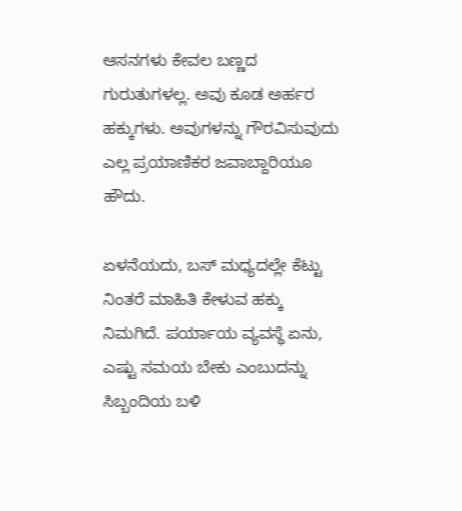ಆಸನಗಳು ಕೇವಲ ಬಣ್ಣದ ಗುರುತುಗಳಲ್ಲ. ಅವು ಕೂಡ ಅರ್ಹರ ಹಕ್ಕುಗಳು. ಅವುಗಳನ್ನು ಗೌರವಿಸುವುದು ಎಲ್ಲ ಪ್ರಯಾಣಿಕರ ಜವಾಬ್ದಾರಿಯೂ ಹೌದು.

ಏಳನೆಯದು, ಬಸ್ ಮಧ್ಯದಲ್ಲೇ ಕೆಟ್ಟು ನಿಂತರೆ ಮಾಹಿತಿ ಕೇಳುವ ಹಕ್ಕು ನಿಮಗಿದೆ. ಪರ್ಯಾಯ ವ್ಯವಸ್ಥೆ ಏನು, ಎಷ್ಟು ಸಮಯ ಬೇಕು ಎಂಬುದನ್ನು ಸಿಬ್ಬಂದಿಯ ಬಳಿ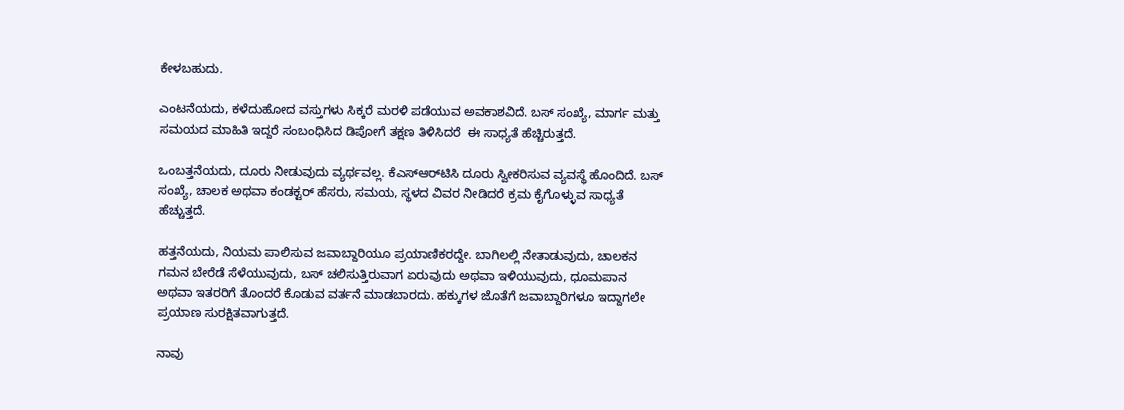ಕೇಳಬಹುದು.

ಎಂಟನೆಯದು, ಕಳೆದುಹೋದ ವಸ್ತುಗಳು ಸಿಕ್ಕರೆ ಮರಳಿ ಪಡೆಯುವ ಅವಕಾಶವಿದೆ. ಬಸ್ ಸಂಖ್ಯೆ, ಮಾರ್ಗ ಮತ್ತು ಸಮಯದ ಮಾಹಿತಿ ಇದ್ದರೆ ಸಂಬಂಧಿಸಿದ ಡಿಪೋಗೆ ತಕ್ಷಣ ತಿಳಿಸಿದರೆ  ಈ ಸಾಧ್ಯತೆ ಹೆಚ್ಚಿರುತ್ತದೆ.

ಒಂಬತ್ತನೆಯದು, ದೂರು ನೀಡುವುದು ವ್ಯರ್ಥವಲ್ಲ. ಕೆಎಸ್‌ಆರ್‌ಟಿಸಿ ದೂರು ಸ್ವೀಕರಿಸುವ ವ್ಯವಸ್ಥೆ ಹೊಂದಿದೆ. ಬಸ್ ಸಂಖ್ಯೆ, ಚಾಲಕ ಅಥವಾ ಕಂಡಕ್ಟರ್ ಹೆಸರು, ಸಮಯ, ಸ್ಥಳದ ವಿವರ ನೀಡಿದರೆ ಕ್ರಮ ಕೈಗೊಳ್ಳುವ ಸಾಧ್ಯತೆ ಹೆಚ್ಚುತ್ತದೆ.

ಹತ್ತನೆಯದು, ನಿಯಮ ಪಾಲಿಸುವ ಜವಾಬ್ದಾರಿಯೂ ಪ್ರಯಾಣಿಕರದ್ದೇ. ಬಾಗಿಲಲ್ಲಿ ನೇತಾಡುವುದು, ಚಾಲಕನ ಗಮನ ಬೇರೆಡೆ ಸೆಳೆಯುವುದು, ಬಸ್ ಚಲಿಸುತ್ತಿರುವಾಗ ಏರುವುದು ಅಥವಾ ಇಳಿಯುವುದು, ಧೂಮಪಾನ ಅಥವಾ ಇತರರಿಗೆ ತೊಂದರೆ ಕೊಡುವ ವರ್ತನೆ ಮಾಡಬಾರದು. ಹಕ್ಕುಗಳ ಜೊತೆಗೆ ಜವಾಬ್ದಾರಿಗಳೂ ಇದ್ದಾಗಲೇ ಪ್ರಯಾಣ ಸುರಕ್ಷಿತವಾಗುತ್ತದೆ.

ನಾವು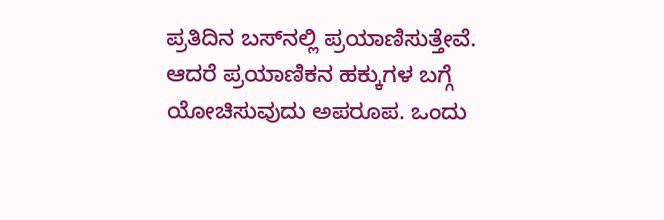ಪ್ರತಿದಿನ ಬಸ್‌ನಲ್ಲಿ ಪ್ರಯಾಣಿಸುತ್ತೇವೆ. ಆದರೆ ಪ್ರಯಾಣಿಕನ ಹಕ್ಕುಗಳ ಬಗ್ಗೆ ಯೋಚಿಸುವುದು ಅಪರೂಪ. ಒಂದು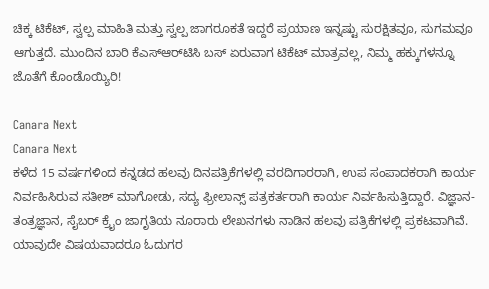ಚಿಕ್ಕ ಟಿಕೆಟ್, ಸ್ವಲ್ಪ ಮಾಹಿತಿ ಮತ್ತು ಸ್ವಲ್ಪ ಜಾಗರೂಕತೆ ಇದ್ದರೆ ಪ್ರಯಾಣ ಇನ್ನಷ್ಟು ಸುರಕ್ಷಿತವೂ, ಸುಗಮವೂ ಆಗುತ್ತದೆ. ಮುಂದಿನ ಬಾರಿ ಕೆಎಸ್‌ಆರ್‌ಟಿಸಿ ಬಸ್ ಏರುವಾಗ ಟಿಕೆಟ್ ಮಾತ್ರವಲ್ಲ, ನಿಮ್ಮ ಹಕ್ಕುಗಳನ್ನೂ ಜೊತೆಗೆ ಕೊಂಡೊಯ್ಯಿರಿ!

Canara Next
Canara Next
ಕಳೆದ 15 ವರ್ಷಗಳಿಂದ ಕನ್ನಡದ ಹಲವು ದಿನಪತ್ರಿಕೆಗಳಲ್ಲಿ ವರದಿಗಾರರಾಗಿ, ಉಪ ಸಂಪಾದಕರಾಗಿ ಕಾರ್ಯ ನಿರ್ವಹಿಸಿರುವ ಸತೀಶ್‌ ಮಾಗೋಡು, ಸದ್ಯ ಫ್ರೀಲಾನ್ಸ್‌ ಪತ್ರಕರ್ತರಾಗಿ ಕಾರ್ಯ ನಿರ್ವಹಿಸುತ್ತಿದ್ದಾರೆ. ವಿಜ್ಞಾನ-ತಂತ್ರಜ್ಞಾನ, ಸೈಬರ್‌ ಕ್ರೈಂ ಜಾಗೃತಿಯ ನೂರಾರು ಲೇಖನಗಳು ನಾಡಿನ ಹಲವು ಪತ್ರಿಕೆಗಳಲ್ಲಿ ಪ್ರಕಟವಾಗಿವೆ. ಯಾವುದೇ ವಿಷಯವಾದರೂ ಓದುಗರ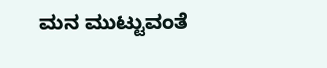ಮನ ಮುಟ್ಟುವಂತೆ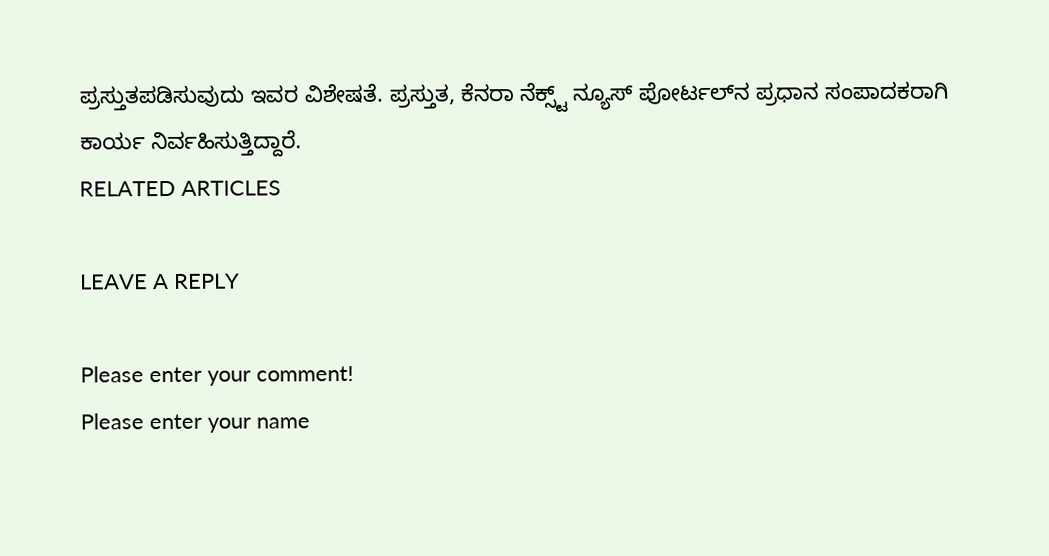ಪ್ರಸ್ತುತಪಡಿಸುವುದು ಇವರ ವಿಶೇಷತೆ. ಪ್ರಸ್ತುತ, ಕೆನರಾ ನೆಕ್ಸ್ಟ್‌ ನ್ಯೂಸ್‌ ಪೋರ್ಟಲ್‌ನ ಪ್ರಧಾನ ಸಂಪಾದಕರಾಗಿ ಕಾರ್ಯ ನಿರ್ವಹಿಸುತ್ತಿದ್ದಾರೆ.
RELATED ARTICLES

LEAVE A REPLY

Please enter your comment!
Please enter your name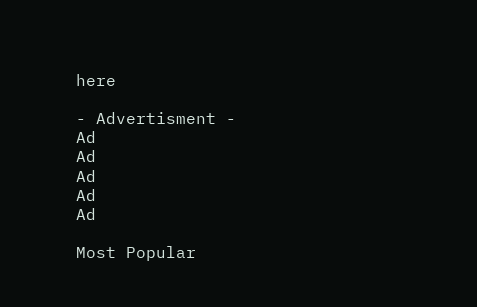here

- Advertisment -
Ad
Ad
Ad
Ad
Ad

Most Popular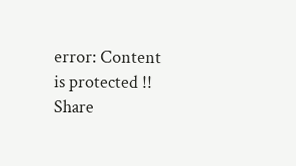error: Content is protected !!
Share